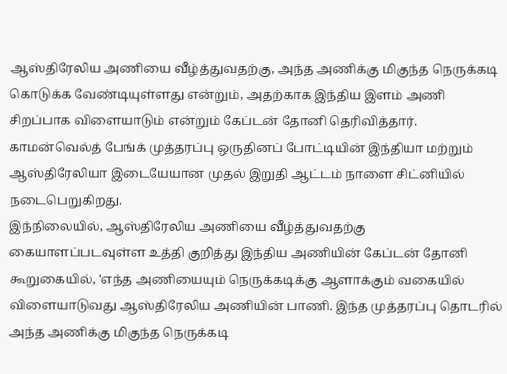ஆஸ்திரேலிய அணியை வீழ்த்துவதற்கு, அந்த அணிக்கு மிகுந்த நெருக்கடி கொடுக்க வேண்டியுள்ளது என்றும், அதற்காக இந்திய இளம் அணி சிறப்பாக விளையாடும் என்றும் கேப்டன் தோனி தெரிவித்தார்.
காமன்வெல்த் பேங்க் முத்தரப்பு ஒருதினப் போட்டியின் இந்தியா மற்றும் ஆஸ்திரேலியா இடையேயான முதல் இறுதி ஆட்டம் நாளை சிட்னியில் நடைபெறுகிறது.
இந்நிலையில், ஆஸ்திரேலிய அணியை வீழ்த்துவதற்கு கையாளப்படவுள்ள உத்தி குறித்து இந்திய அணியின் கேப்டன் தோனி கூறுகையில், 'எந்த அணியையும் நெருக்கடிக்கு ஆளாக்கும் வகையில் விளையாடுவது ஆஸ்திரேலிய அணியின் பாணி. இந்த முத்தரப்பு தொடரில் அந்த அணிக்கு மிகுந்த நெருக்கடி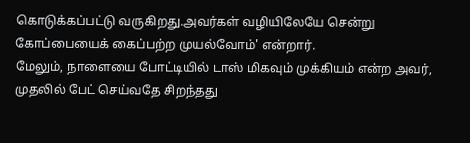கொடுக்கப்பட்டு வருகிறது.அவர்கள் வழியிலேயே சென்று கோப்பையைக் கைப்பற்ற முயல்வோம்' என்றார்.
மேலும், நாளையை போட்டியில் டாஸ் மிகவும் முக்கியம் என்ற அவர், முதலில் பேட் செய்வதே சிறந்தது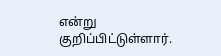என்று குறிப்பிட்டுள்ளார்.